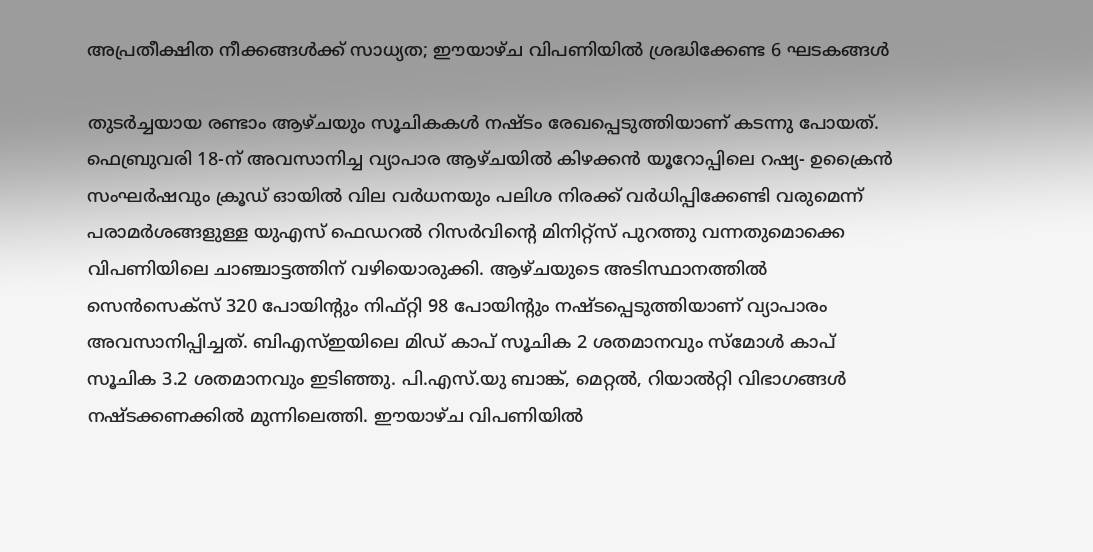അപ്രതീക്ഷിത നീക്കങ്ങള്‍ക്ക് സാധ്യത; ഈയാഴ്ച വിപണിയില്‍ ശ്രദ്ധിക്കേണ്ട 6 ഘടകങ്ങള്‍

തുടര്‍ച്ചയായ രണ്ടാം ആഴ്ചയും സൂചികകള്‍ നഷ്ടം രേഖപ്പെടുത്തിയാണ് കടന്നു പോയത്. ഫെബ്രുവരി 18-ന് അവസാനിച്ച വ്യാപാര ആഴ്ചയില്‍ കിഴക്കന്‍ യൂറോപ്പിലെ റഷ്യ- ഉക്രൈന്‍ സംഘര്‍ഷവും ക്രൂഡ് ഓയില്‍ വില വര്‍ധനയും പലിശ നിരക്ക് വര്‍ധിപ്പിക്കേണ്ടി വരുമെന്ന് പരാമര്‍ശങ്ങളുള്ള യുഎസ് ഫെഡറല്‍ റിസര്‍വിന്റെ മിനിറ്റ്സ് പുറത്തു വന്നതുമൊക്കെ വിപണിയിലെ ചാഞ്ചാട്ടത്തിന് വഴിയൊരുക്കി. ആഴ്ചയുടെ അടിസ്ഥാനത്തില്‍ സെന്‍സെക്സ് 320 പോയിന്റും നിഫ്റ്റി 98 പോയിന്റും നഷ്ടപ്പെടുത്തിയാണ് വ്യാപാരം അവസാനിപ്പിച്ചത്. ബിഎസ്ഇയിലെ മിഡ് കാപ് സൂചിക 2 ശതമാനവും സ്മോള്‍ കാപ് സൂചിക 3.2 ശതമാനവും ഇടിഞ്ഞു. പി.എസ്.യു ബാങ്ക്, മെറ്റല്‍, റിയാല്‍റ്റി വിഭാഗങ്ങള്‍ നഷ്ടക്കണക്കില്‍ മുന്നിലെത്തി. ഈയാഴ്ച വിപണിയില്‍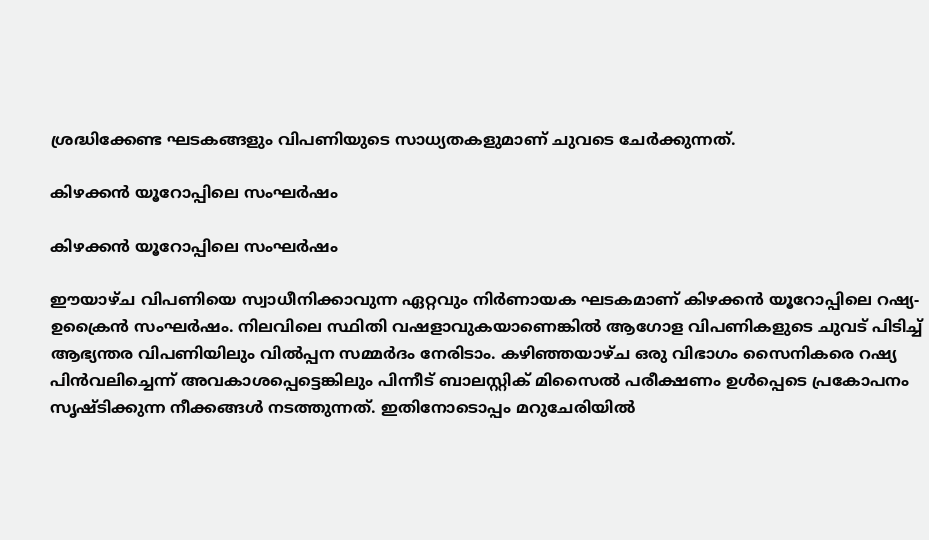ശ്രദ്ധിക്കേണ്ട ഘടകങ്ങളും വിപണിയുടെ സാധ്യതകളുമാണ് ചുവടെ ചേര്‍ക്കുന്നത്.

കിഴക്കന്‍ യൂറോപ്പിലെ സംഘര്‍ഷം

കിഴക്കന്‍ യൂറോപ്പിലെ സംഘര്‍ഷം

ഈയാഴ്ച വിപണിയെ സ്വാധീനിക്കാവുന്ന ഏറ്റവും നിര്‍ണായക ഘടകമാണ് കിഴക്കന്‍ യൂറോപ്പിലെ റഷ്യ- ഉക്രൈന്‍ സംഘര്‍ഷം. നിലവിലെ സ്ഥിതി വഷളാവുകയാണെങ്കില്‍ ആഗോള വിപണികളുടെ ചുവട് പിടിച്ച് ആഭ്യന്തര വിപണിയിലും വില്‍പ്പന സമ്മര്‍ദം നേരിടാം. കഴിഞ്ഞയാഴ്ച ഒരു വിഭാഗം സൈനികരെ റഷ്യ പിന്‍വലിച്ചെന്ന് അവകാശപ്പെട്ടെങ്കിലും പിന്നീട് ബാലസ്റ്റിക് മിസൈല്‍ പരീക്ഷണം ഉള്‍പ്പെടെ പ്രകോപനം സൃഷ്ടിക്കുന്ന നീക്കങ്ങള്‍ നടത്തുന്നത്. ഇതിനോടൊപ്പം മറുചേരിയില്‍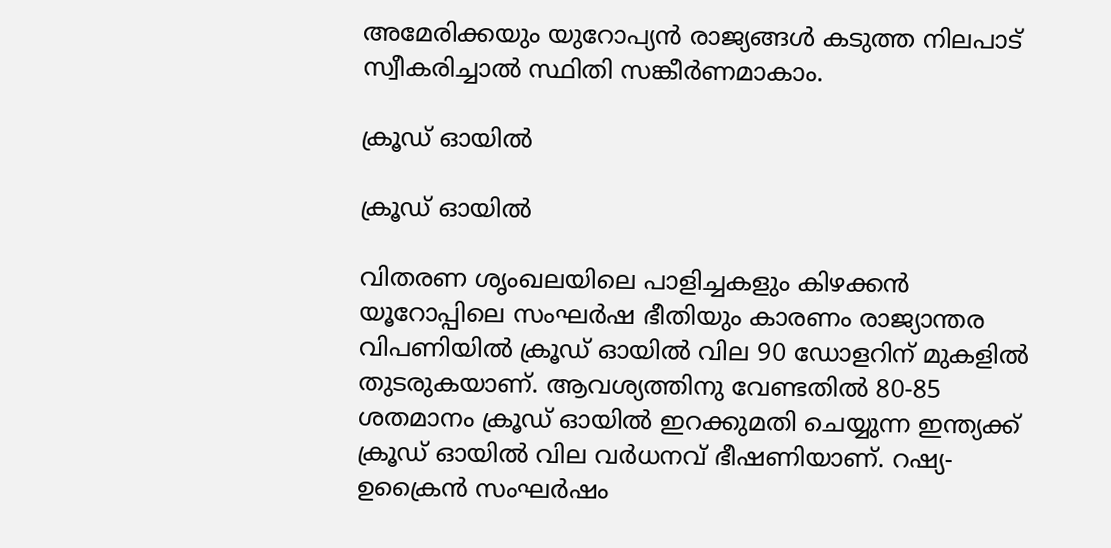അമേരിക്കയും യുറോപ്യന്‍ രാജ്യങ്ങള്‍ കടുത്ത നിലപാട് സ്വീകരിച്ചാല്‍ സ്ഥിതി സങ്കീര്‍ണമാകാം.

ക്രൂഡ് ഓയില്‍

ക്രൂഡ് ഓയില്‍

വിതരണ ശൃംഖലയിലെ പാളിച്ചകളും കിഴക്കന്‍ യൂറോപ്പിലെ സംഘര്‍ഷ ഭീതിയും കാരണം രാജ്യാന്തര വിപണിയില്‍ ക്രൂഡ് ഓയില്‍ വില 90 ഡോളറിന് മുകളില്‍ തുടരുകയാണ്. ആവശ്യത്തിനു വേണ്ടതില്‍ 80-85 ശതമാനം ക്രൂഡ് ഓയില്‍ ഇറക്കുമതി ചെയ്യുന്ന ഇന്ത്യക്ക് ക്രൂഡ് ഓയില്‍ വില വര്‍ധനവ് ഭീഷണിയാണ്. റഷ്യ- ഉക്രൈന്‍ സംഘര്‍ഷം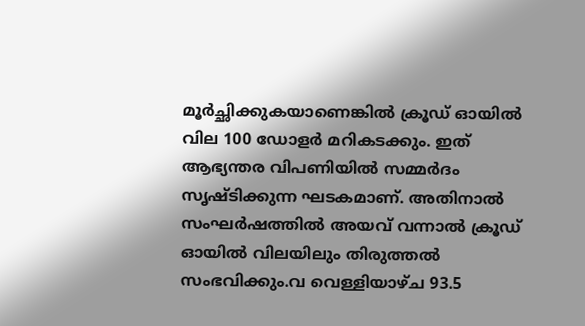മൂര്‍ച്ഛിക്കുകയാണെങ്കില്‍ ക്രൂഡ് ഓയില്‍ വില 100 ഡോളര്‍ മറികടക്കും. ഇത് ആഭ്യന്തര വിപണിയില്‍ സമ്മര്‍ദം സൃഷ്ടിക്കുന്ന ഘടകമാണ്. അതിനാല്‍ സംഘര്‍ഷത്തില്‍ അയവ് വന്നാല്‍ ക്രൂഡ് ഓയില്‍ വിലയിലും തിരുത്തല്‍ സംഭവിക്കും.വ വെള്ളിയാഴ്ച 93.5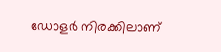ഡോളര്‍ നിരക്കിലാണ്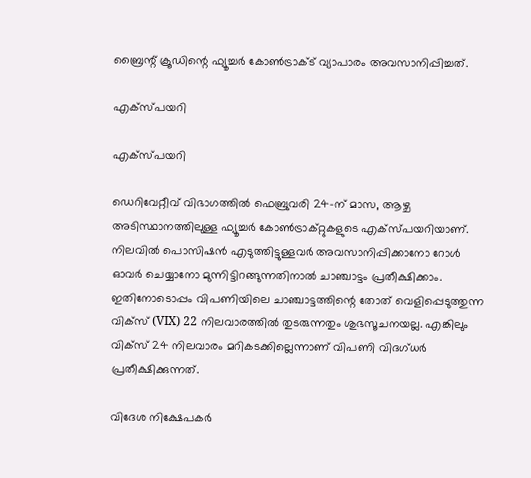ബ്രൈന്റ് ക്രൂഡിന്റെ ഫ്യൂച്ചര്‍ കോണ്‍ട്രാക്ട് വ്യാപാരം അവസാനിപ്പിച്ചത്.

എക്‌സ്പയറി

എക്‌സ്പയറി

ഡെറിവേറ്റീവ് വിഭാഗത്തില്‍ ഫെബ്രുവരി 24-ന് മാസ, ആഴ്ച അടിസ്ഥാനത്തിലുള്ള ഫ്യൂച്ചര്‍ കോണ്‍ട്രാക്റ്റുകളുടെ എക്‌സ്പയറിയാണ്. നിലവില്‍ പൊസിഷന്‍ എടുത്തിട്ടുള്ളവര്‍ അവസാനിപ്പിക്കാനോ റോള്‍ ഓവര്‍ ചെയ്യാനോ മുന്നിട്ടിറങ്ങുന്നതിനാല്‍ ചാഞ്ചാട്ടം പ്രതീക്ഷിക്കാം. ഇതിനോടൊപ്പം വിപണിയിലെ ചാഞ്ചാട്ടത്തിന്റെ തോത് വെളിപ്പെടുത്തുന്ന വിക്‌സ് (VIX) 22 നിലവാരത്തില്‍ തുടരുന്നതും ശുഭസൂചനയല്ല. എങ്കിലും വിക്‌സ് 24 നിലവാരം മറികടക്കില്ലെന്നാണ് വിപണി വിദഗ്ധര്‍ പ്രതീക്ഷിക്കുന്നത്.

വിദേശ നിക്ഷേപകര്‍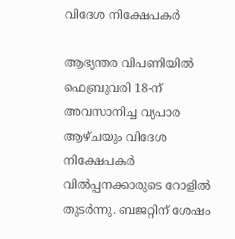വിദേശ നിക്ഷേപകര്‍

ആഭ്യന്തര വിപണിയില്‍ ഫെബ്രുവരി 18-ന് അവസാനിച്ച വ്യപാര ആഴ്ചയും വിദേശ നിക്ഷേപകര്‍ വില്‍പ്പനക്കാരുടെ റോളില്‍ തുടര്‍ന്നു. ബജറ്റിന് ശേഷം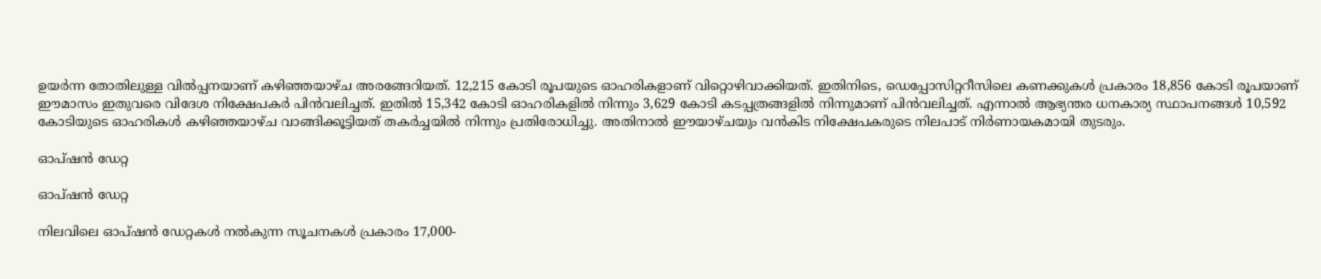ഉയര്‍ന്ന തോതിലുള്ള വില്‍പ്പനയാണ് കഴിഞ്ഞയാഴ്ച അരങ്ങേറിയത്. 12,215 കോടി രൂപയുടെ ഓഹരികളാണ് വിറ്റൊഴിവാക്കിയത്. ഇതിനിടെ, ഡെപ്പോസിറ്ററീസിലെ കണക്കുകള്‍ പ്രകാരം 18,856 കോടി രൂപയാണ് ഈമാസം ഇതുവരെ വിദേശ നിക്ഷേപകര്‍ പിന്‍വലിച്ചത്. ഇതില്‍ 15,342 കോടി ഓഹരികളില്‍ നിന്നും 3,629 കോടി കടപ്പത്രങ്ങളില്‍ നിന്നുമാണ് പിന്‍വലിച്ചത്. എന്നാല്‍ ആഭ്യന്തര ധനകാര്യ സ്ഥാപനങ്ങള്‍ 10,592 കോടിയുടെ ഓഹരികള്‍ കഴിഞ്ഞയാഴ്ച വാങ്ങിക്കൂട്ടിയത് തകര്‍ച്ചയില്‍ നിന്നും പ്രതിരോധിച്ചു. അതിനാല്‍ ഈയാഴ്ചയും വന്‍കിട നിക്ഷേപകരുടെ നിലപാട് നിര്‍ണായകമായി തുടരും.

ഓപ്ഷന്‍ ഡേറ്റ

ഓപ്ഷന്‍ ഡേറ്റ

നിലവിലെ ഓപ്ഷന്‍ ഡേറ്റകള്‍ നല്‍കുന്ന സൂചനകള്‍ പ്രകാരം 17,000-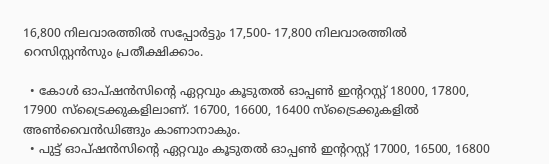16,800 നിലവാരത്തില്‍ സപ്പോര്‍ട്ടും 17,500- 17,800 നിലവാരത്തില്‍ റെസിസ്റ്റന്‍സും പ്രതീക്ഷിക്കാം.

  • കോള്‍ ഓപ്ഷന്‍സിന്റെ ഏറ്റവും കൂടുതല്‍ ഓപ്പണ്‍ ഇന്ററസ്റ്റ് 18000, 17800, 17900 സ്‌ട്രൈക്കുകളിലാണ്. 16700, 16600, 16400 സ്‌ട്രൈക്കുകളില്‍ അണ്‍വൈന്‍ഡിങ്ങും കാണാനാകും.
  • പുട്ട് ഓപ്ഷന്‍സിന്റെ ഏറ്റവും കൂടുതല്‍ ഓപ്പണ്‍ ഇന്ററസ്റ്റ് 17000, 16500, 16800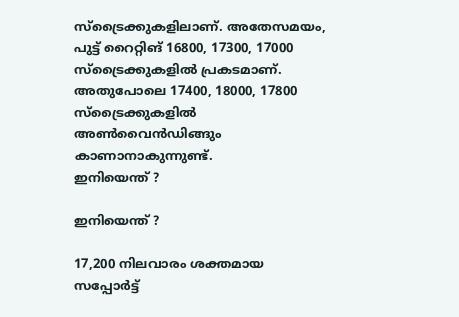സ്‌ട്രൈക്കുകളിലാണ്. അതേസമയം, പുട്ട് റൈറ്റിങ് 16800, 17300, 17000 സ്‌ട്രൈക്കുകളില്‍ പ്രകടമാണ്. അതുപോലെ 17400, 18000, 17800 സ്‌ട്രൈക്കുകളില്‍ അണ്‍വൈന്‍ഡിങ്ങും കാണാനാകുന്നുണ്ട്.
ഇനിയെന്ത് ?

ഇനിയെന്ത് ?

17,200 നിലവാരം ശക്തമായ സപ്പോര്‍ട്ട്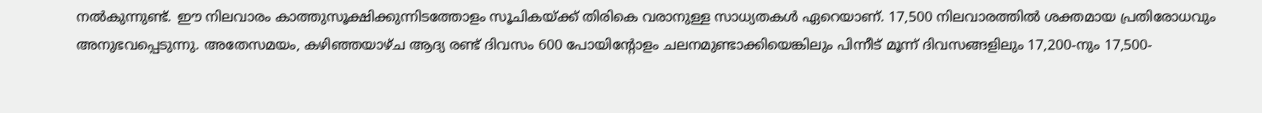നല്‍കുന്നുണ്ട്. ഈ നിലവാരം കാത്തുസൂക്ഷിക്കുന്നിടത്തോളം സൂചികയ്ക്ക് തിരികെ വരാനുള്ള സാധ്യതകള്‍ ഏറെയാണ്. 17,500 നിലവാരത്തില്‍ ശക്തമായ പ്രതിരോധവും അനുഭവപ്പെടുന്നു. അതേസമയം, കഴിഞ്ഞയാഴ്ച ആദ്യ രണ്ട് ദിവസം 600 പോയിന്റോളം ചലനമുണ്ടാക്കിയെങ്കിലും പിന്നീട് മൂന്ന് ദിവസങ്ങളിലും 17,200-നും 17,500-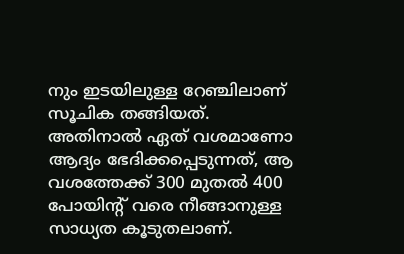നും ഇടയിലുള്ള റേഞ്ചിലാണ് സൂചിക തങ്ങിയത്. അതിനാല്‍ ഏത് വശമാണോ ആദ്യം ഭേദിക്കപ്പെടുന്നത്, ആ വശത്തേക്ക് 300 മുതല്‍ 400 പോയിന്റ് വരെ നീങ്ങാനുള്ള സാധ്യത കൂടുതലാണ്.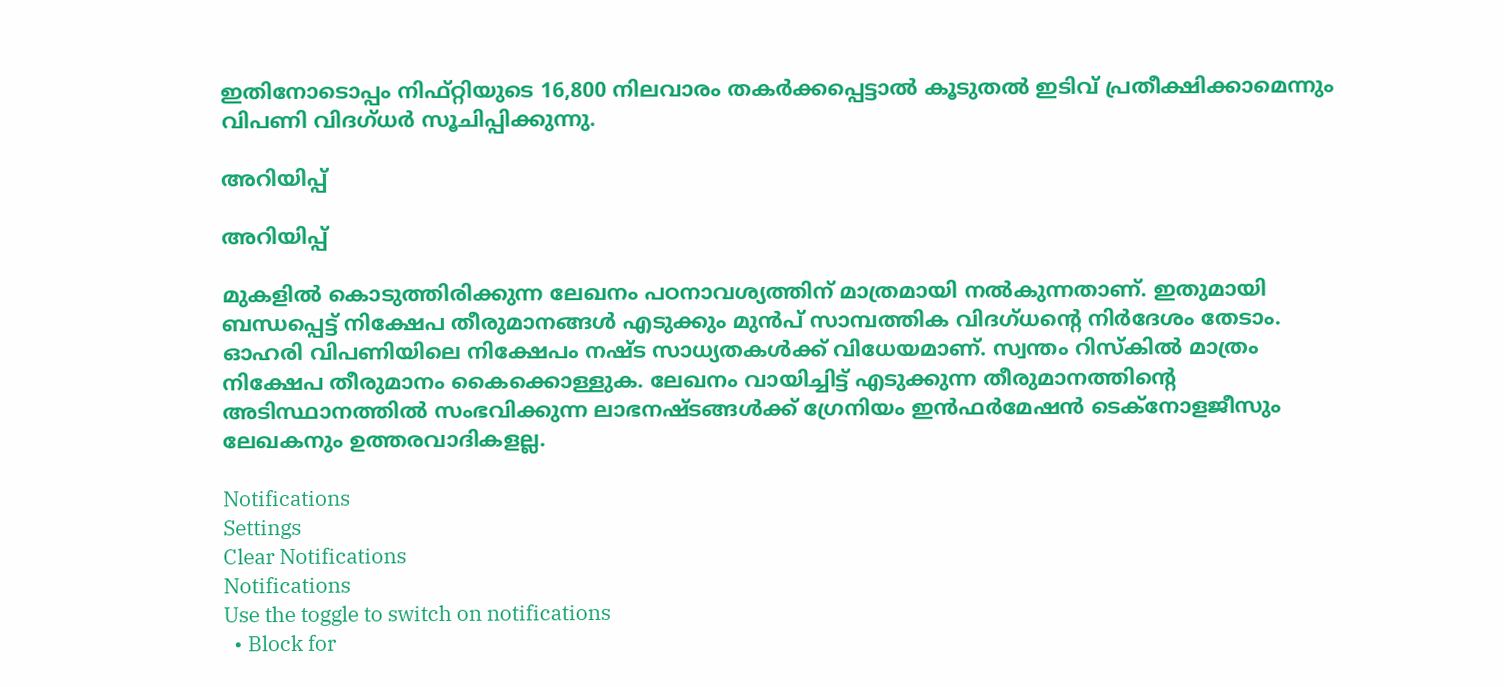ഇതിനോടൊപ്പം നിഫ്റ്റിയുടെ 16,800 നിലവാരം തകര്‍ക്കപ്പെട്ടാല്‍ കൂടുതല്‍ ഇടിവ് പ്രതീക്ഷിക്കാമെന്നും വിപണി വിദഗ്ധര്‍ സൂചിപ്പിക്കുന്നു.

അറിയിപ്പ്

അറിയിപ്പ്

മുകളില്‍ കൊടുത്തിരിക്കുന്ന ലേഖനം പഠനാവശ്യത്തിന് മാത്രമായി നല്‍കുന്നതാണ്. ഇതുമായി ബന്ധപ്പെട്ട് നിക്ഷേപ തീരുമാനങ്ങള്‍ എടുക്കും മുന്‍പ് സാമ്പത്തിക വിദഗ്ധന്റെ നിര്‍ദേശം തേടാം. ഓഹരി വിപണിയിലെ നിക്ഷേപം നഷ്ട സാധ്യതകള്‍ക്ക് വിധേയമാണ്. സ്വന്തം റിസ്‌കില്‍ മാത്രം നിക്ഷേപ തീരുമാനം കൈക്കൊള്ളുക. ലേഖനം വായിച്ചിട്ട് എടുക്കുന്ന തീരുമാനത്തിന്റെ അടിസ്ഥാനത്തില്‍ സംഭവിക്കുന്ന ലാഭനഷ്ടങ്ങള്‍ക്ക് ഗ്രേനിയം ഇന്‍ഫര്‍മേഷന്‍ ടെക്‌നോളജീസും ലേഖകനും ഉത്തരവാദികളല്ല.

Notifications
Settings
Clear Notifications
Notifications
Use the toggle to switch on notifications
  • Block for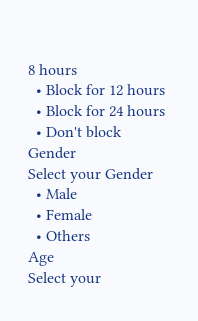8 hours
  • Block for 12 hours
  • Block for 24 hours
  • Don't block
Gender
Select your Gender
  • Male
  • Female
  • Others
Age
Select your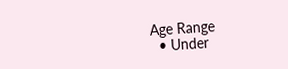Age Range
  • Under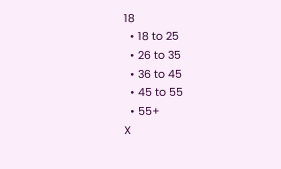18
  • 18 to 25
  • 26 to 35
  • 36 to 45
  • 45 to 55
  • 55+
X